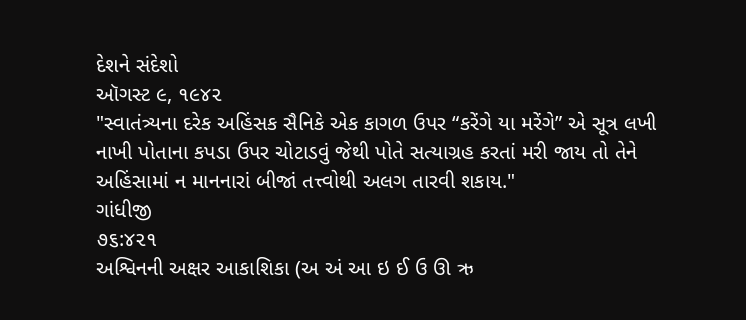દેશને સંદેશો
ઑગસ્ટ ૯, ૧૯૪૨
"સ્વાતંત્ર્યના દરેક અહિંસક સૈનિકે એક કાગળ ઉપર “કરેંગે યા મરેંગે” એ સૂત્ર લખી નાખી પોતાના કપડા ઉપર ચોટાડવું જેથી પોતે સત્યાગ્રહ કરતાં મરી જાય તો તેને અહિંસામાં ન માનનારાં બીજાં તત્ત્વોથી અલગ તારવી શકાય."
ગાંધીજી
૭૬:૪૨૧
અશ્વિનની અક્ષર આકાશિકા (અ અં આ ઇ ઈ ઉ ઊ ઋ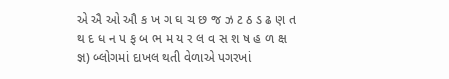એ ઐ ઓ ઔ ક ખ ગ ઘ ચ છ જ ઝ ટ ઠ ડ ઢ ણ ત થ દ ધ ન પ ફ બ ભ મ ય ર લ વ સ શ ષ હ ળ ક્ષ જ્ઞ) બ્લોગમાં દાખલ થતી વેળાએ પગરખાં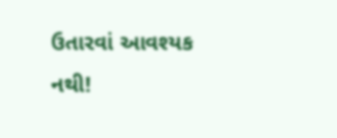ઉતારવાં આવશ્યક નથી!